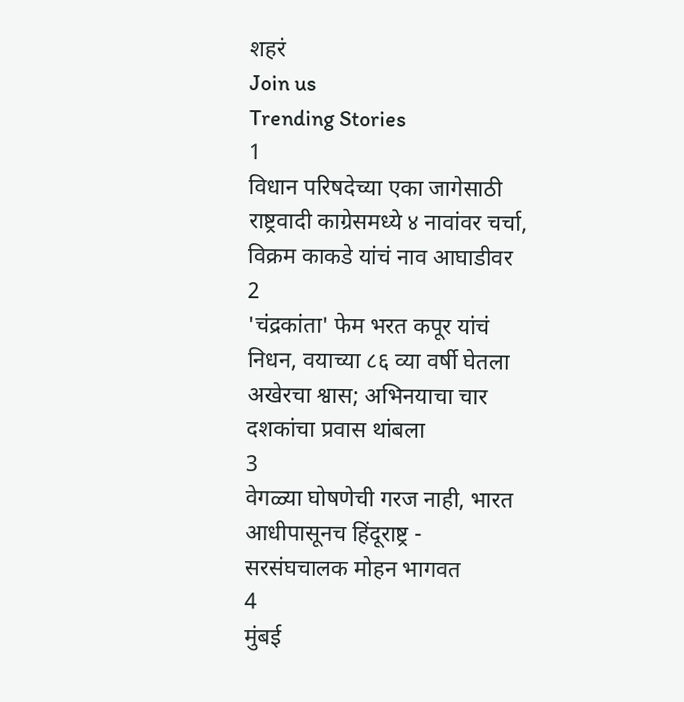शहरं
Join us
Trending Stories
1
विधान परिषदेच्या एका जागेसाठी राष्ट्रवादी काग्रेसमध्ये ४ नावांवर चर्चा, विक्रम काकडे यांचं नाव आघाडीवर
2
'चंद्रकांता' फेम भरत कपूर यांचं निधन, वयाच्या ८६ व्या वर्षी घेतला अखेरचा श्वास; अभिनयाचा चार दशकांचा प्रवास थांबला
3
वेगळ्या घोषणेची गरज नाही, भारत आधीपासूनच हिंदूराष्ट्र - सरसंघचालक मोहन भागवत
4
मुंबई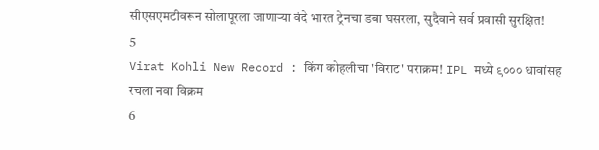सीएसएमटीवरून सोलापूरला जाणाऱ्या वंदे भारत ट्रेनचा डबा घसरला, सुदैवाने सर्व प्रवासी सुरक्षित!
5
Virat Kohli New Record : किंग कोहलीचा 'विराट' पराक्रम! IPL मध्ये ९००० धावांसह रचला नवा विक्रम
6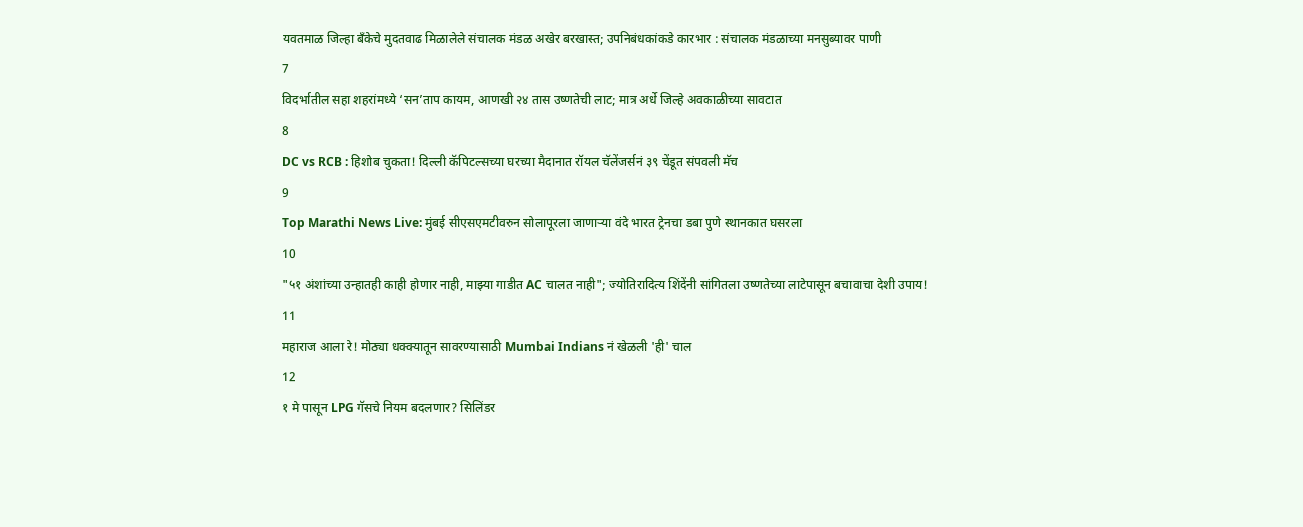यवतमाळ जिल्हा बँकेचे मुदतवाढ मिळालेले संचालक मंडळ अखेर बरखास्त; उपनिबंधकांकडे कारभार : संचालक मंडळाच्या मनसुब्यावर पाणी
7
विदर्भातील सहा शहरांमध्ये ‘सन’ताप कायम, आणखी २४ तास उष्णतेची लाट; मात्र अर्धे जिल्हे अवकाळीच्या सावटात
8
DC vs RCB : हिशोब चुकता! दिल्ली कॅपिटल्सच्या घरच्या मैदानात रॉयल चॅलेंजर्सनं ३९ चेंडूत संपवली मॅच
9
Top Marathi News Live: मुंबई सीएसएमटीवरुन सोलापूरला जाणाऱ्या वंदे भारत ट्रेनचा डबा पुणे स्थानकात घसरला
10
"५१ अंशांच्या उन्हातही काही होणार नाही, माझ्या गाडीत AC चालत नाही"; ज्योतिरादित्य शिंदेंनी सांगितला उष्णतेच्या लाटेपासून बचावाचा देशी उपाय!
11
महाराज आला रे! मोठ्या धक्क्यातून सावरण्यासाठी Mumbai Indians नं खेळली 'ही' चाल
12
१ मे पासून LPG गॅसचे नियम बदलणार? सिलिंडर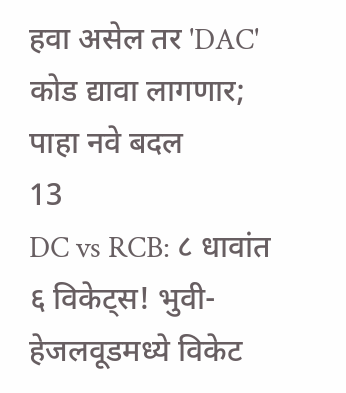हवा असेल तर 'DAC' कोड द्यावा लागणार; पाहा नवे बदल
13
DC vs RCB: ८ धावांत ६ विकेट्स! भुवी-हेजलवूडमध्ये विकेट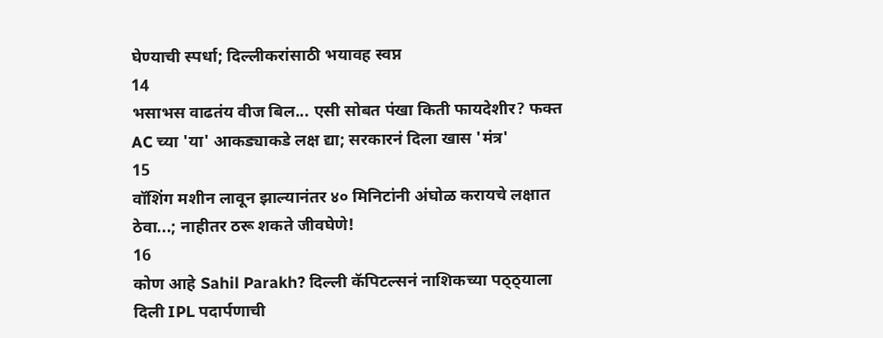घेण्याची स्पर्धा; दिल्लीकरांसाठी भयावह स्वप्न
14
भसाभस वाढतंय वीज बिल... एसी सोबत पंखा किती फायदेशीर? फक्त AC च्या 'या' आकड्याकडे लक्ष द्या; सरकारनं दिला खास 'मंत्र'
15
वॉशिंग मशीन लावून झाल्यानंतर ४० मिनिटांनी अंघोळ करायचे लक्षात ठेवा...; नाहीतर ठरू शकते जीवघेणे!
16
कोण आहे Sahil Parakh? दिल्ली कॅपिटल्सनं नाशिकच्या पठ्ठ्याला दिली IPL पदार्पणाची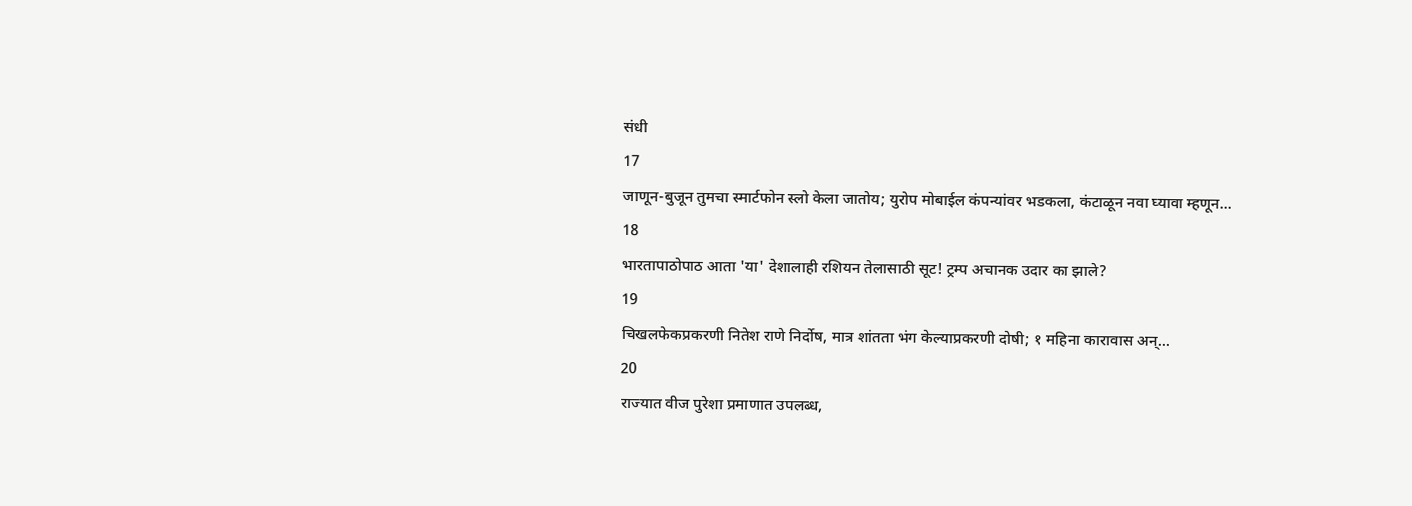संधी
17
जाणून-बुजून तुमचा स्मार्टफोन स्लो केला जातोय; युरोप मोबाईल कंपन्यांवर भडकला, कंटाळून नवा घ्यावा म्हणून...
18
भारतापाठोपाठ आता 'या' देशालाही रशियन तेलासाठी सूट! ट्रम्प अचानक उदार का झाले?
19
चिखलफेकप्रकरणी नितेश राणे निर्दोष, मात्र शांतता भंग केल्याप्रकरणी दोषी; १ महिना कारावास अन्...
20
राज्यात वीज पुरेशा प्रमाणात उपलब्ध,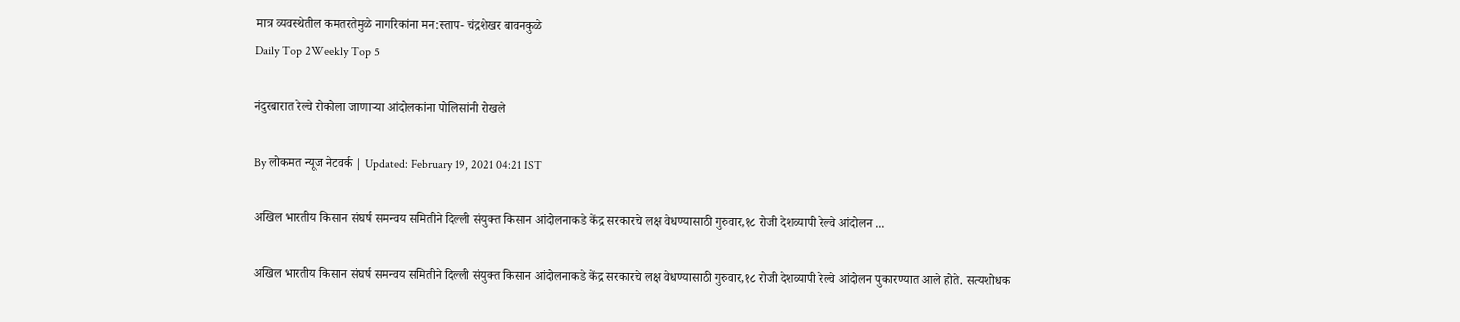मात्र व्यवस्थेतील कमतरतेमुळे नागरिकांना मन:स्ताप- चंद्रशेखर बावनकुळे
Daily Top 2Weekly Top 5

नंदुरबारात रेल्वे रोकोला जाणाऱ्या आंदोलकांना पोलिसांनी रोखले

By लोकमत न्यूज नेटवर्क | Updated: February 19, 2021 04:21 IST

अखिल भारतीय किसान संघर्ष समन्वय समितीने दिल्ली संयुक्त किसान आंदोलनाकडे केंद्र सरकारचे लक्ष वेधण्यासाठी गुरुवार,१८ रोजी देशव्यापी रेल्वे आंदोलन ...

अखिल भारतीय किसान संघर्ष समन्वय समितीने दिल्ली संयुक्त किसान आंदोलनाकडे केंद्र सरकारचे लक्ष वेधण्यासाठी गुरुवार,१८ रोजी देशव्यापी रेल्वे आंदोलन पुकारण्यात आले होते. सत्यशोधक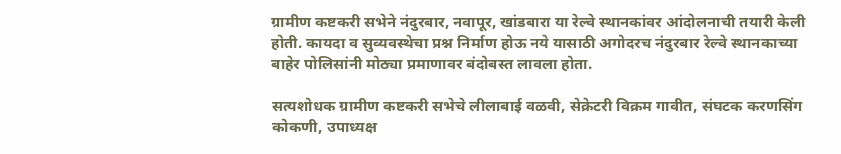ग्रामीण कष्टकरी सभेने नंदुरबार, नवापूर, खांडबारा या रेल्वे स्थानकांवर आंदोलनाची तयारी केली होती. कायदा व सुव्यवस्थेचा प्रश्न निर्माण होऊ नये यासाठी अगोदरच नंदुरबार रेल्वे स्थानकाच्या बाहेर पोलिसांनी मोठ्या प्रमाणावर बंदोबस्त लावला होता.

सत्यशोधक ग्रामीण कष्टकरी सभेचे लीलाबाई वळवी, सेक्रेटरी विक्रम गावीत, संघटक करणसिंग कोकणी, उपाध्यक्ष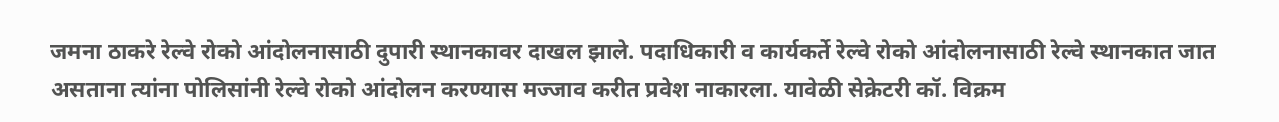जमना ठाकरे रेल्वे रोको आंदोलनासाठी दुपारी स्थानकावर दाखल झाले. पदाधिकारी व कार्यकर्ते रेल्वे रोको आंदोलनासाठी रेल्वे स्थानकात जात असताना त्यांना पोलिसांनी रेल्वे रोको आंदोलन करण्यास मज्जाव करीत प्रवेश नाकारला. यावेळी सेक्रेटरी कॉ. विक्रम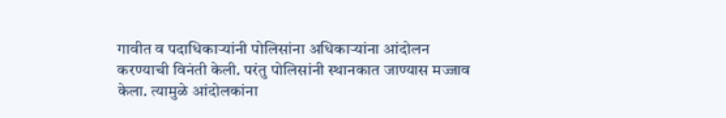गावीत व पदाधिकाऱ्यांनी पोलिसांना अधिकाऱ्यांना आंदोलन करण्याची विनंती केली. परंतु पोलिसांनी स्थानकात जाण्यास मज्जाव केला. त्यामुळे आंदोलकांना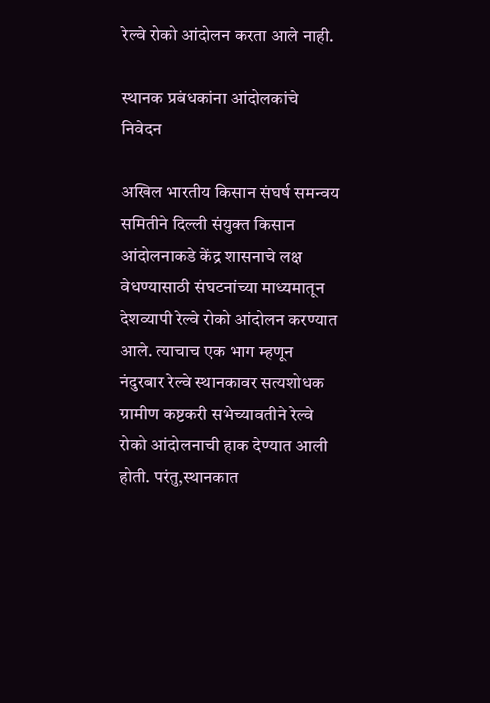रेल्वे रोको आंदोलन करता आले नाही.

स्थानक प्रबंधकांना आंदोलकांचे निवेदन

अखिल भारतीय किसान संघर्ष समन्वय समितीने दिल्ली संयुक्त किसान आंदोलनाकडे केंद्र शासनाचे लक्ष वेधण्यासाठी संघटनांच्या माध्यमातून देशव्यापी रेल्वे रोको आंदोलन करण्यात आले. त्याचाच एक भाग म्हणून नंदुरबार रेल्वे स्थानकावर सत्यशोधक ग्रामीण कष्टकरी सभेच्यावतीने रेल्वे रोको आंदोलनाची हाक देण्यात आली होती. परंतु,स्थानकात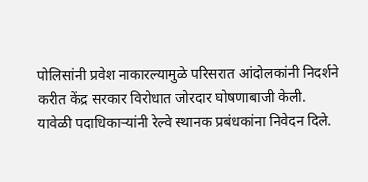पोलिसांनी प्रवेश नाकारल्यामुळे परिसरात आंदोलकांनी निदर्शने करीत केंद्र सरकार विरोधात जोरदार घोषणाबाजी केली. यावेळी पदाधिकाऱ्यांनी रेल्वे स्थानक प्रबंधकांना निवेदन दिले.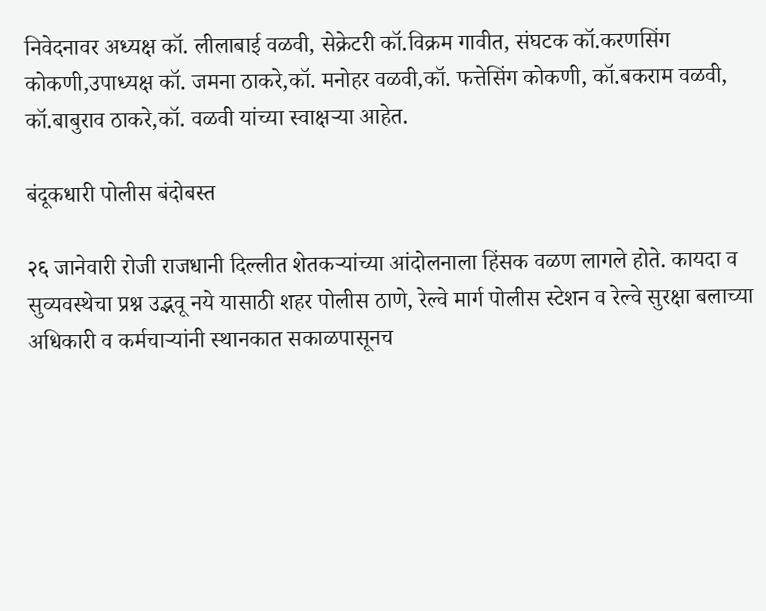निवेदनावर अध्यक्ष कॉ. लीलाबाई वळवी, सेक्रेटरी कॉ.विक्रम गावीत, संघटक कॉ.करणसिंग कोकणी,उपाध्यक्ष कॉ. जमना ठाकरे,कॉ. मनोहर वळवी,कॉ. फत्तेसिंग कोकणी, कॉ.बकराम वळवी, कॉ.बाबुराव ठाकरे,कॉ. वळवी यांच्या स्वाक्षऱ्या आहेत.

बंदूकधारी पोलीस बंदोबस्त

२६ जानेवारी रोजी राजधानी दिल्लीत शेतकऱ्यांच्या आंदोलनाला हिंसक वळण लागले होते. कायदा व सुव्यवस्थेचा प्रश्न उद्भवू नये यासाठी शहर पोलीस ठाणे, रेल्वे मार्ग पोलीस स्टेशन व रेल्वे सुरक्षा बलाच्या अधिकारी व कर्मचाऱ्यांनी स्थानकात सकाळपासूनच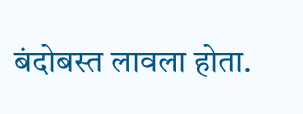बंदोबस्त लावला होता.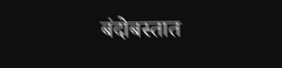बंदोबस्तात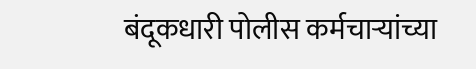बंदूकधारी पोलीस कर्मचाऱ्यांच्या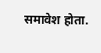समावेश होता.